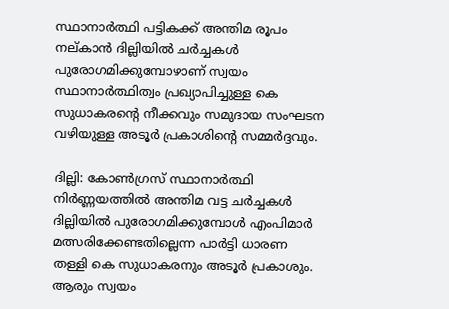സ്ഥാനാര്‍ത്ഥി പട്ടികക്ക് അന്തിമ രൂപം നല്കാന്‍ ദില്ലിയില്‍ ചര്‍ച്ചകള്‍ പുരോഗമിക്കുമ്പോഴാണ് സ്വയം സ്ഥാനാര്‍ത്ഥിത്വം പ്രഖ്യാപിച്ചുള്ള കെ സുധാകരന്‍റെ നീക്കവും സമുദായ സംഘടന വഴിയുള്ള അടൂര്‍ പ്രകാശിന്‍റെ സമ്മര്‍ദ്ദവും.

ദില്ലി: കോണ്‍ഗ്രസ് സ്ഥാനാര്‍ത്ഥി നിര്‍ണ്ണയത്തില്‍ അന്തിമ വട്ട ചര്‍ച്ചകള്‍ ദില്ലിയില്‍ പുരോഗമിക്കുമ്പോള്‍ എംപിമാര്‍ മത്സരിക്കേണ്ടതില്ലെന്ന പാര്‍ട്ടി ധാരണ തള്ളി കെ സുധാകരനും അടൂര്‍ പ്രകാശും. ആരും സ്വയം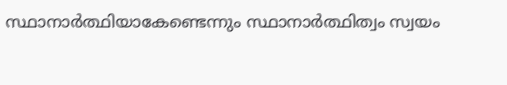സ്ഥാനാര്‍ത്ഥിയാകേണ്ടെന്നും സ്ഥാനാര്‍ത്ഥിത്വം സ്വയം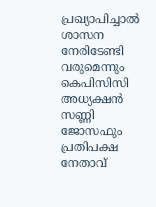പ്രഖ്യാപിച്ചാല്‍ ശാസന നേരിടേണ്ടി വരുമെന്നും കെപിസിസി അധ്യക്ഷന്‍ സണ്ണി ജോസഫും പ്രതിപക്ഷ നേതാവ്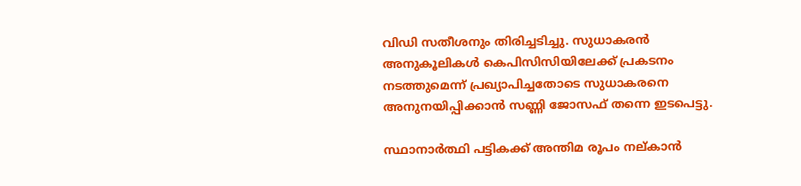വിഡി സതീശനും തിരിച്ചടിച്ചു. സുധാകരന്‍ അനുകൂലികള്‍ കെപിസിസിയിലേക്ക് പ്രകടനം നടത്തുമെന്ന് പ്രഖ്യാപിച്ചതോടെ സുധാകരനെ അനുനയിപ്പിക്കാന്‍ സണ്ണി ജോസഫ് തന്നെ ഇടപെട്ടു.

സ്ഥാനാര്‍ത്ഥി പട്ടികക്ക് അന്തിമ രൂപം നല്കാന്‍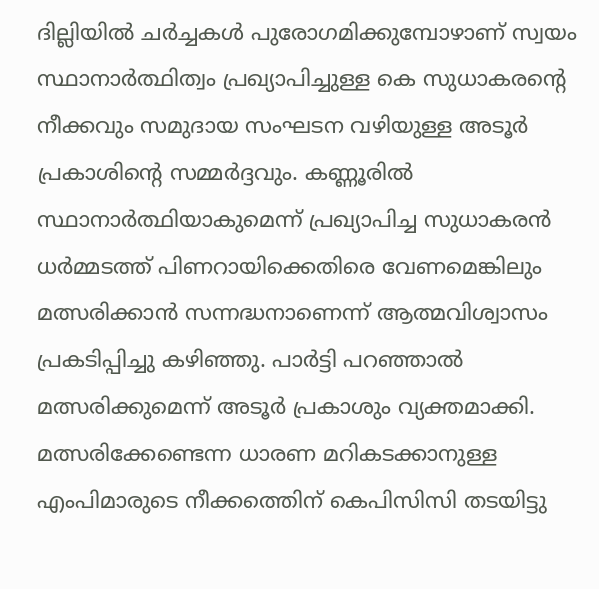ദില്ലിയില്‍ ചര്‍ച്ചകള്‍ പുരോഗമിക്കുമ്പോഴാണ് സ്വയം സ്ഥാനാര്‍ത്ഥിത്വം പ്രഖ്യാപിച്ചുള്ള കെ സുധാകരന്‍റെ നീക്കവും സമുദായ സംഘടന വഴിയുള്ള അടൂര്‍ പ്രകാശിന്‍റെ സമ്മര്‍ദ്ദവും. കണ്ണൂരില്‍ സ്ഥാനാര്‍ത്ഥിയാകുമെന്ന് പ്രഖ്യാപിച്ച സുധാകരന്‍ ധര്‍മ്മടത്ത് പിണറായിക്കെതിരെ വേണമെങ്കിലും മത്സരിക്കാന്‍ സന്നദ്ധനാണെന്ന് ആത്മവിശ്വാസം പ്രകടിപ്പിച്ചു കഴിഞ്ഞു. പാര്‍‍ട്ടി പറഞ്ഞാല്‍ മത്സരിക്കുമെന്ന് അടൂര്‍ പ്രകാശും വ്യക്തമാക്കി. മത്സരിക്കേണ്ടെന്ന ധാരണ മറികടക്കാനുള്ള എംപിമാരുടെ നീക്കത്തെിന് കെപിസിസി തടയിട്ടു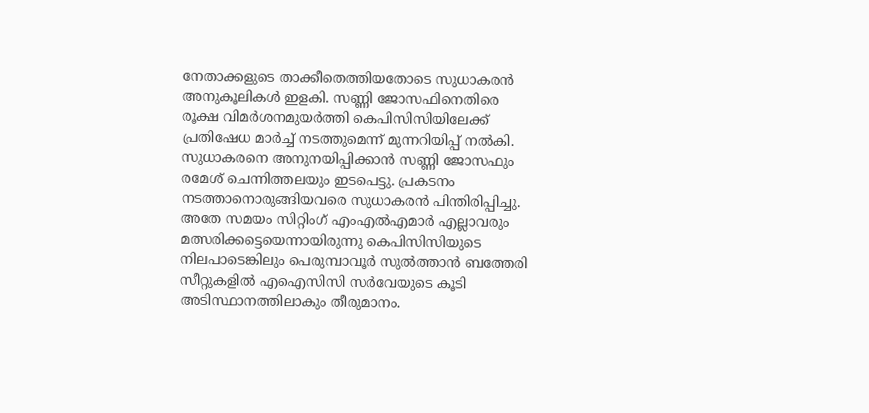നേതാക്കളുടെ താക്കീതെത്തിയതോടെ സുധാകരന്‍ അനുകൂലികള്‍ ഇളകി. സണ്ണി ജോസഫിനെതിരെ രൂക്ഷ വിമര്‍ശനമുയര്‍ത്തി കെപിസിസിയിലേക്ക് പ്രതിഷേധ മാര്‍ച്ച് നടത്തുമെന്ന് മുന്നറിയിപ്പ് നല്‍കി. സുധാകരനെ അനുനയിപ്പിക്കാന്‍ സണ്ണി ജോസഫും രമേശ് ചെന്നിത്തലയും ഇടപെട്ടു. പ്രകടനം നടത്താനൊരുങ്ങിയവരെ സുധാകരന്‍ പിന്തിരിപ്പിച്ചു. അതേ സമയം സിറ്റിംഗ് എംഎല്‍എമാര്‍ എല്ലാവരും മത്സരിക്കട്ടെയെന്നായിരുന്നു കെപിസിസിയുടെ നിലപാടെങ്കിലും പെരുമ്പാവൂര്‍ സുല്‍ത്താന്‍ ബത്തേരി സീറ്റുകളില്‍ എഐസിസി സര്‍വേയുടെ കൂടി അടിസ്ഥാനത്തിലാകും തീരുമാനം.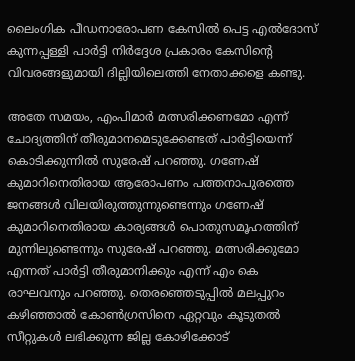ലൈംഗിക പീഡനാരോപണ കേസില്‍ പെട്ട എല്‍ദോസ് കുന്നപ്പള്ളി പാര്‍ട്ടി നിര്‍ദ്ദേശ പ്രകാരം കേസിന്‍റെ വിവരങ്ങളുമായി ദില്ലിയിലെത്തി നേതാക്കളെ കണ്ടു.

അതേ സമയം, എംപിമാർ മത്സരിക്കണമോ എന്ന് ചോദ്യത്തിന് തീരുമാനമെടുക്കേണ്ടത് പാർട്ടിയെന്ന് കൊടിക്കുന്നിൽ സുരേഷ് പറഞ്ഞു. ഗണേഷ് കുമാറിനെതിരായ ആരോപണം പത്തനാപുരത്തെ ജനങ്ങൾ വിലയിരുത്തുന്നുണ്ടെന്നും ഗണേഷ് കുമാറിനെതിരായ കാര്യങ്ങൾ പൊതുസമൂഹത്തിന് മുന്നിലുണ്ടെന്നും സുരേഷ് പറഞ്ഞു. മത്സരിക്കുമോ എന്നത് പാർട്ടി തീരുമാനിക്കും എന്ന് എം കെ രാഘവനും പറഞ്ഞു. തെരഞ്ഞെടുപ്പിൽ മലപ്പുറം കഴിഞ്ഞാൽ കോൺഗ്രസിനെ ഏറ്റവും കൂടുതൽ സീറ്റുകൾ ലഭിക്കുന്ന ജില്ല കോഴിക്കോട്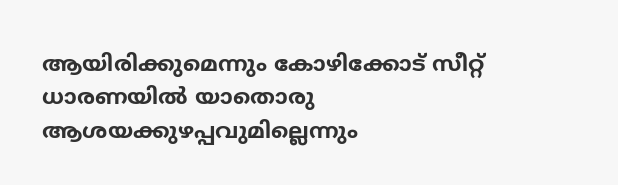ആയിരിക്കുമെന്നും കോഴിക്കോട് സീറ്റ് ധാരണയിൽ യാതൊരു ആശയക്കുഴപ്പവുമില്ലെന്നും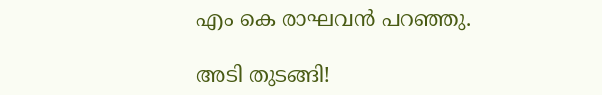എം കെ രാഘവൻ പറഞ്ഞു.

അടി തുടങ്ങി!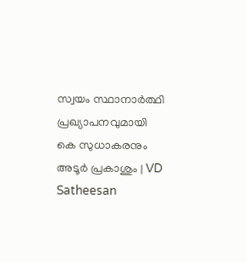സ്വയം സ്ഥാനാർത്ഥി പ്രഖ്യാപനവുമായി കെ സുധാകരനും അടൂര്‍ പ്രകാശും | VD Satheesan